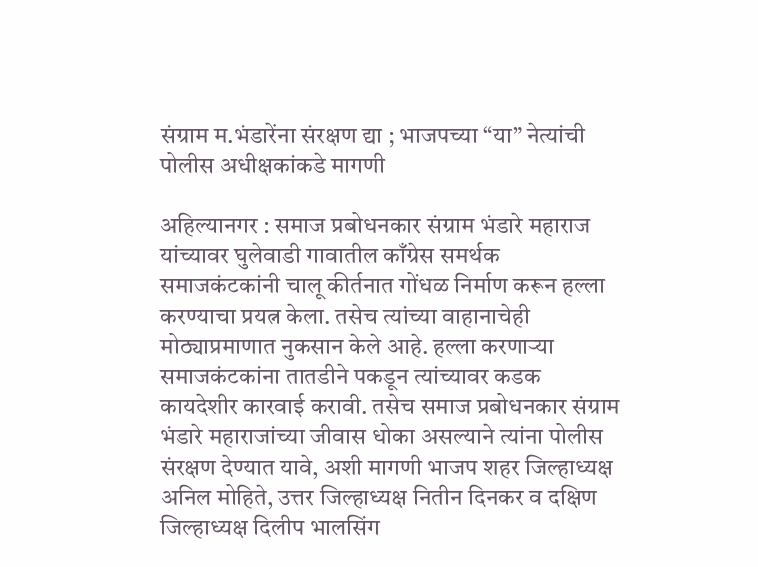संग्राम म.भंडारेंना संरक्षण द्या ; भाजपच्या “या” नेत्यांची पोलीस अधीक्षकांकडे मागणी

अहिल्यानगर : समाज प्रबोधनकार संग्राम भंडारे महाराज यांच्यावर घुलेवाडी गावातील काँग्रेस समर्थक समाजकंटकांनी चालू कीर्तनात गोंधळ निर्माण करून हल्ला करण्याचा प्रयत्न केला. तसेच त्यांच्या वाहानाचेही मोठ्याप्रमाणात नुकसान केले आहे. हल्ला करणाऱ्या समाजकंटकांना तातडीने पकडून त्यांच्यावर कडक कायदेशीर कारवाई करावी. तसेच समाज प्रबोधनकार संग्राम भंडारे महाराजांच्या जीवास धोका असल्याने त्यांना पोलीस संरक्षण देण्यात यावे, अशी मागणी भाजप शहर जिल्हाध्यक्ष अनिल मोहिते, उत्तर जिल्हाध्यक्ष नितीन दिनकर व दक्षिण जिल्हाध्यक्ष दिलीप भालसिंग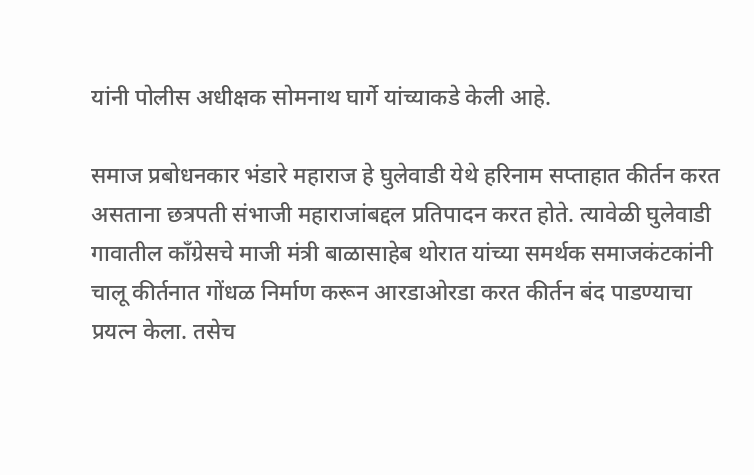यांनी पोलीस अधीक्षक सोमनाथ घार्गे यांच्याकडे केली आहे.

समाज प्रबोधनकार भंडारे महाराज हे घुलेवाडी येथे हरिनाम सप्ताहात कीर्तन करत असताना छत्रपती संभाजी महाराजांबद्दल प्रतिपादन करत होते. त्यावेळी घुलेवाडी गावातील काँग्रेसचे माजी मंत्री बाळासाहेब थोरात यांच्या समर्थक समाजकंटकांनी चालू कीर्तनात गोंधळ निर्माण करून आरडाओरडा करत कीर्तन बंद पाडण्याचा प्रयत्न केला. तसेच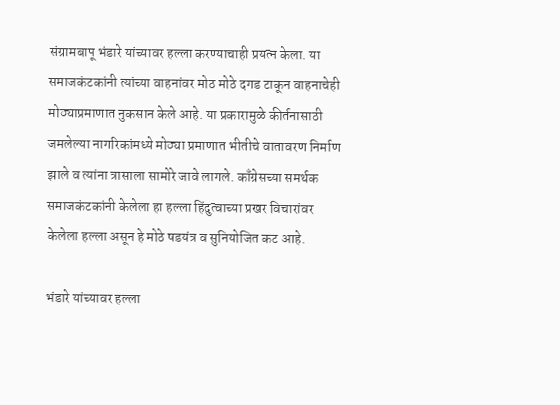संग्रामबापू भंडारे यांच्यावर हल्ला करण्याचाही प्रयत्न केला. या समाजकंटकांनी त्यांच्या वाहनांवर मोठ मोठे दगड टाकून वाहनाचेही मोठ्याप्रमाणात नुकसान केले आहे. या प्रकारामुळे कीर्तनासाठी जमलेल्या नागरिकांमध्ये मोठ्या प्रमाणात भीतीचे वातावरण निर्माण झाले व त्यांना त्रासाला सामोरे जावे लागले. काँग्रेसच्या समर्थक समाजकंटकांनी केलेला हा हल्ला हिंदुत्वाच्या प्रखर विचारांवर केलेला हल्ला असून हे मोठे षडयंत्र व सुनियोजित कट आहे.

भंडारे यांच्यावर हल्ला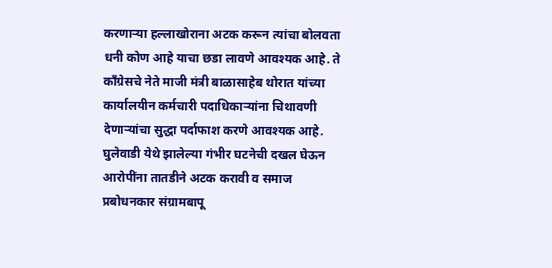करणाऱ्या हल्लाखोराना अटक करून त्यांचा बोलवता धनी कोण आहे याचा छडा लावणे आवश्यक आहे. ते काँग्रेसचे नेते माजी मंत्री बाळासाहेब थोरात यांच्या कार्यालयीन कर्मचारी पदाधिकाऱ्यांना चिथावणी देणाऱ्यांचा सुद्धा पर्दाफाश करणे आवश्यक आहे. घुलेवाडी येथे झालेल्या गंभीर घटनेची दखल घेऊन आरोपींना तातडीने अटक करावी व समाज प्रबोधनकार संग्रामबापू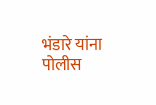भंडारे यांना पोलीस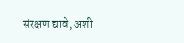संरक्षण द्यावे, अशी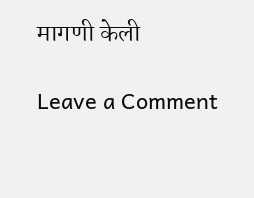मागणी केली

Leave a Comment